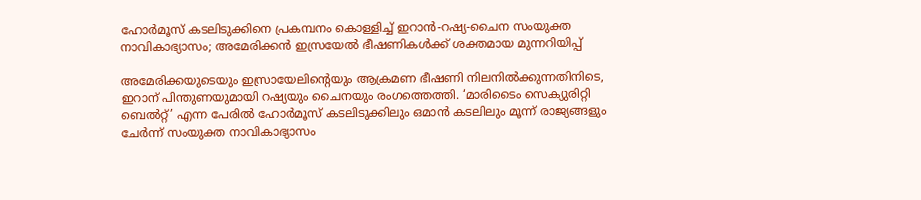ഹോർമൂസ് കടലിടുക്കിനെ പ്രകമ്പനം കൊള്ളിച്ച് ഇറാൻ-റഷ്യ-ചൈന സംയുക്ത നാവികാഭ്യാസം; അമേരിക്കൻ ഇസ്രയേൽ ഭീഷണികൾക്ക് ശക്തമായ മുന്നറിയിപ്പ്

അമേരിക്കയുടെയും ഇസ്രായേലിന്റെയും ആക്രമണ ഭീഷണി നിലനിൽക്കുന്നതിനിടെ, ഇറാന് പിന്തുണയുമായി റഷ്യയും ചൈനയും രംഗത്തെത്തി. ‘മാരിടൈം സെക്യുരിറ്റി ബെൽറ്റ്’ എന്ന പേരിൽ ഹോർമൂസ് കടലിടുക്കിലും ഒമാൻ കടലിലും മൂന്ന് രാജ്യങ്ങളും ചേർന്ന് സംയുക്ത നാവികാഭ്യാസം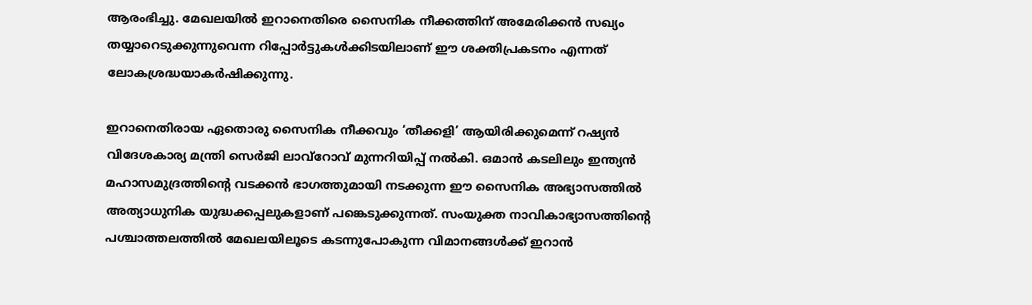ആരംഭിച്ചു. മേഖലയിൽ ഇറാനെതിരെ സൈനിക നീക്കത്തിന് അമേരിക്കൻ സഖ്യം തയ്യാറെടുക്കുന്നുവെന്ന റിപ്പോർട്ടുകൾക്കിടയിലാണ് ഈ ശക്തിപ്രകടനം എന്നത് ലോകശ്രദ്ധയാകർഷിക്കുന്നു.

ഇറാനെതിരായ ഏതൊരു സൈനിക നീക്കവും ‘തീക്കളി’ ആയിരിക്കുമെന്ന് റഷ്യൻ വിദേശകാര്യ മന്ത്രി സെർജി ലാവ്‌റോവ് മുന്നറിയിപ്പ് നൽകി. ഒമാൻ കടലിലും ഇന്ത്യൻ മഹാസമുദ്രത്തിന്റെ വടക്കൻ ഭാഗത്തുമായി നടക്കുന്ന ഈ സൈനിക അഭ്യാസത്തിൽ അത്യാധുനിക യുദ്ധക്കപ്പലുകളാണ് പങ്കെടുക്കുന്നത്. സംയുക്ത നാവികാഭ്യാസത്തിന്റെ പശ്ചാത്തലത്തിൽ മേഖലയിലൂടെ കടന്നുപോകുന്ന വിമാനങ്ങൾക്ക് ഇറാൻ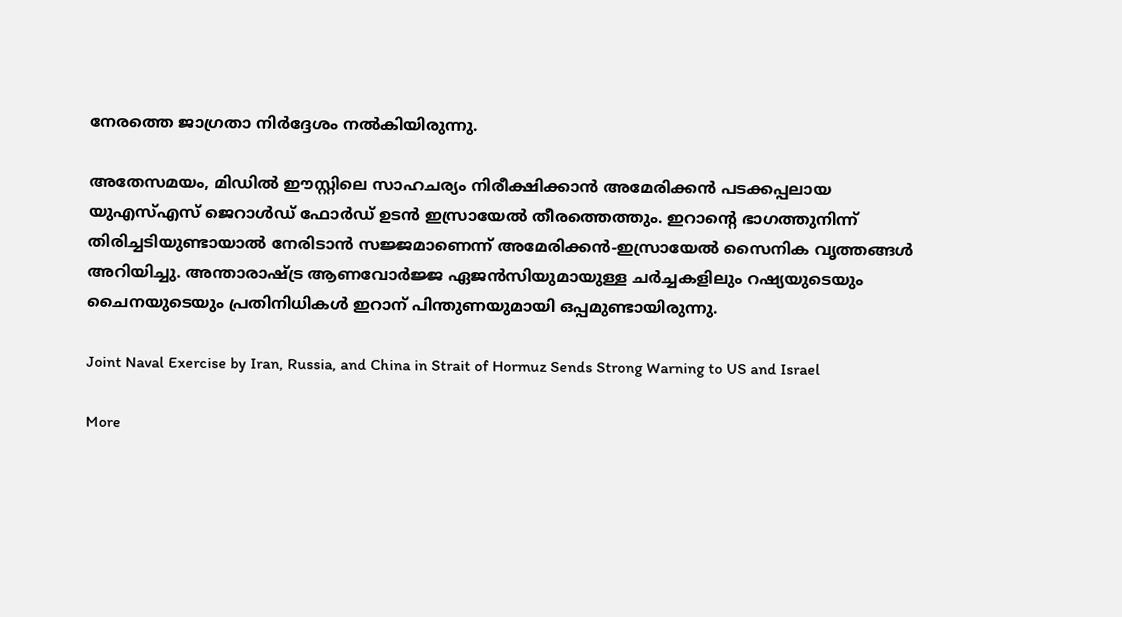നേരത്തെ ജാഗ്രതാ നിർദ്ദേശം നൽകിയിരുന്നു.

അതേസമയം, മിഡിൽ ഈസ്റ്റിലെ സാഹചര്യം നിരീക്ഷിക്കാൻ അമേരിക്കൻ പടക്കപ്പലായ യുഎസ്എസ് ജെറാൾഡ് ഫോർഡ് ഉടൻ ഇസ്രായേൽ തീരത്തെത്തും. ഇറാന്റെ ഭാഗത്തുനിന്ന് തിരിച്ചടിയുണ്ടായാൽ നേരിടാൻ സജ്ജമാണെന്ന് അമേരിക്കൻ-ഇസ്രായേൽ സൈനിക വൃത്തങ്ങൾ അറിയിച്ചു. അന്താരാഷ്ട്ര ആണവോർജ്ജ ഏജൻസിയുമായുള്ള ചർച്ചകളിലും റഷ്യയുടെയും ചൈനയുടെയും പ്രതിനിധികൾ ഇറാന് പിന്തുണയുമായി ഒപ്പമുണ്ടായിരുന്നു.

Joint Naval Exercise by Iran, Russia, and China in Strait of Hormuz Sends Strong Warning to US and Israel

More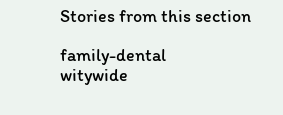Stories from this section

family-dental
witywide